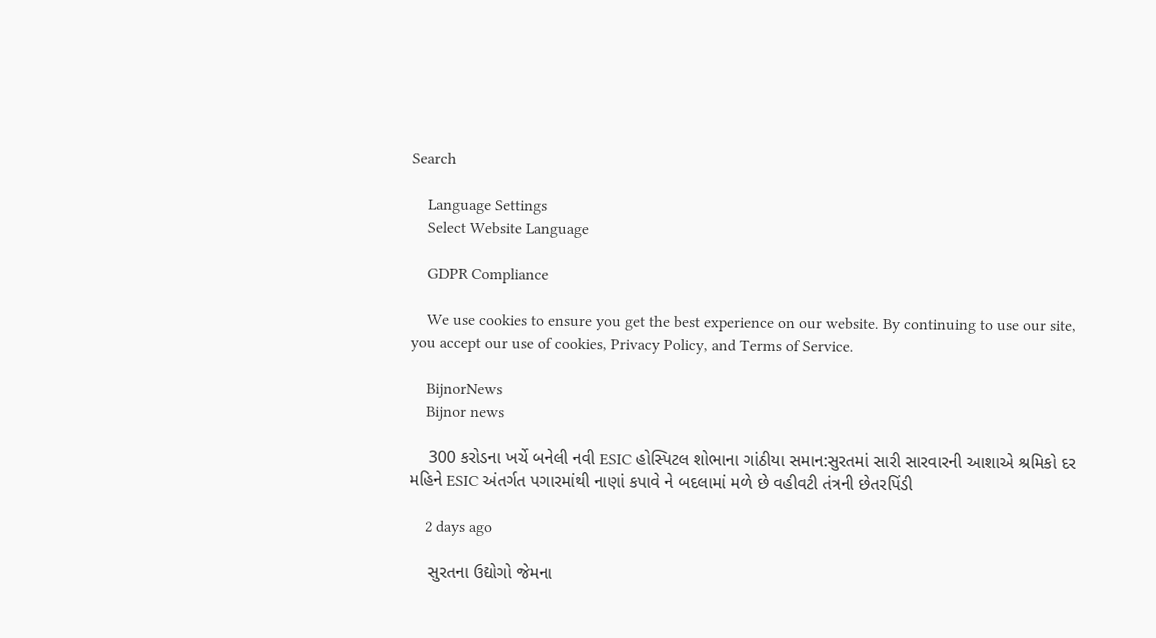Search

    Language Settings
    Select Website Language

    GDPR Compliance

    We use cookies to ensure you get the best experience on our website. By continuing to use our site, you accept our use of cookies, Privacy Policy, and Terms of Service.

    BijnorNews
    Bijnor news

    300 કરોડના ખર્ચે બનેલી નવી ESIC હોસ્પિટલ શોભાના ગાંઠીયા સમાન:સુરતમાં સારી સારવારની આશાએ શ્રમિકો દર મહિને ESIC અંતર્ગત પગારમાંથી નાણાં કપાવે ને બદલામાં મળે છે વહીવટી તંત્રની છેતરપિંડી

    2 days ago

    સુરતના ઉદ્યોગો જેમના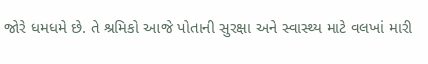જોરે ધમધમે છે. તે શ્રમિકો આજે પોતાની સુરક્ષા અને સ્વાસ્થ્ય માટે વલખાં મારી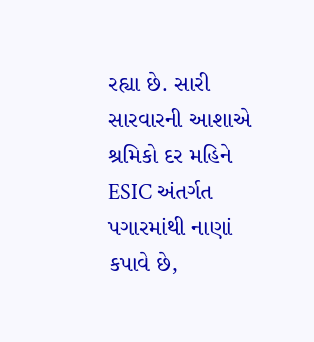રહ્યા છે. સારી સારવારની આશાએ શ્રમિકો દર મહિને ESIC અંતર્ગત પગારમાંથી નાણાં કપાવે છે,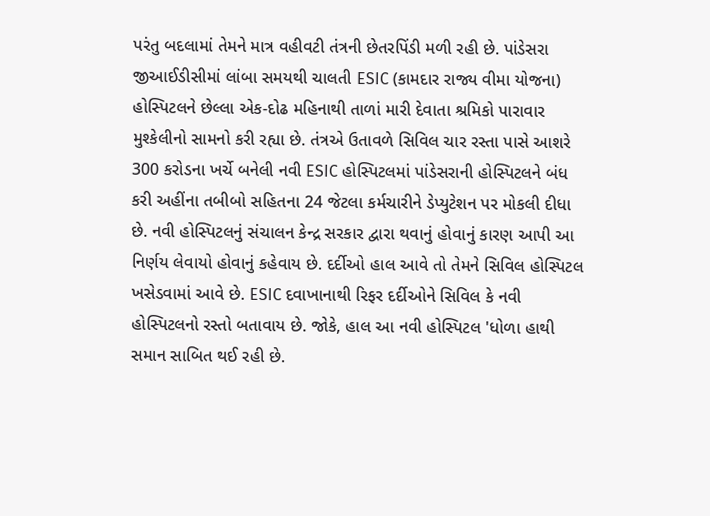પરંતુ બદલામાં તેમને માત્ર વહીવટી તંત્રની છેતરપિંડી મળી રહી છે. પાંડેસરા જીઆઈડીસીમાં લાંબા સમયથી ચાલતી ESIC (કામદાર રાજ્ય વીમા યોજના) હોસ્પિટલને છેલ્લા એક-દોઢ મહિનાથી તાળાં મારી દેવાતા શ્રમિકો પારાવાર મુશ્કેલીનો સામનો કરી રહ્યા છે. તંત્રએ ઉતાવળે સિવિલ ચાર રસ્તા પાસે આશરે 300 કરોડના ખર્ચે બનેલી નવી ESIC હોસ્પિટલમાં પાંડેસરાની હોસ્પિટલને બંધ કરી અહીંના તબીબો સહિતના 24 જેટલા કર્મચારીને ડેપ્યુટેશન પર મોકલી દીધા છે. નવી હોસ્પિટલનું સંચાલન કેન્દ્ર સરકાર દ્વારા થવાનું હોવાનું કારણ આપી આ નિર્ણય લેવાયો હોવાનું કહેવાય છે. દર્દીઓ હાલ આવે તો તેમને સિવિલ હોસ્પિટલ ખસેડવામાં આવે છે. ESIC દવાખાનાથી રિફર દર્દીઓને સિવિલ કે નવી હોસ્પિટલનો રસ્તો બતાવાય છે. જોકે, હાલ આ નવી હોસ્પિટલ 'ધોળા હાથી સમાન સાબિત થઈ રહી છે.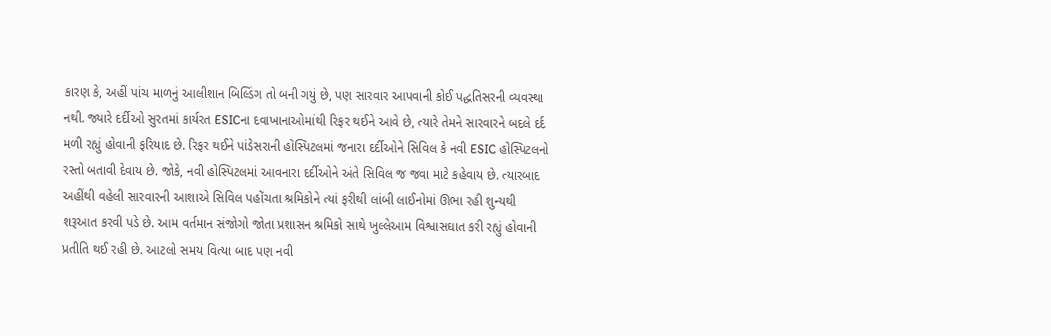કારણ કે, અહીં પાંચ માળનું આલીશાન બિલ્ડિંગ તો બની ગયું છે, પણ સારવાર આપવાની કોઈ પદ્ધતિસરની વ્યવસ્થા નથી. જ્યારે દર્દીઓ સુરતમાં કાર્યરત ESICના દવાખાનાઓમાંથી રિફર થઈને આવે છે, ત્યારે તેમને સારવારને બદલે દર્દ મળી રહ્યું હોવાની ફરિયાદ છે. રિફર થઈને પાંડેસરાની હોસ્પિટલમાં જનારા દર્દીઓને સિવિલ કે નવી ESIC હોસ્પિટલનો રસ્તો બતાવી દેવાય છે. જોકે, નવી હોસ્પિટલમાં આવનારા દર્દીઓને અંતે સિવિલ જ જવા માટે કહેવાય છે. ત્યારબાદ અહીંથી વહેલી સારવારની આશાએ સિવિલ પહોંચતા શ્રમિકોને ત્યાં ફરીથી લાંબી લાઈનોમાં ઊભા રહી શુન્યથી શરૂઆત કરવી પડે છે. આમ વર્તમાન સંજોગો જોતા પ્રશાસન શ્રમિકો સાથે ખુલ્લેઆમ વિશ્વાસઘાત કરી રહ્યું હોવાની પ્રતીતિ થઈ રહી છે. આટલો સમય વિત્યા બાદ પણ નવી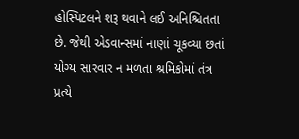હોસ્પિટલને શરૂ થવાને લઈ અનિશ્ચિતતા છે. જેથી એડવાન્સમાં નાણાં ચૂકવ્યા છતાં યોગ્ય સારવાર ન મળતા શ્રમિકોમાં તંત્ર પ્રત્યે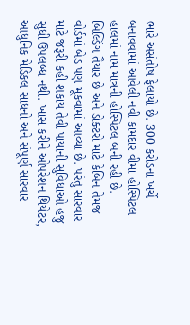ભારે અસંતોષ ફેલાયો છે. 300 કરોડના ખર્ચે બનાવવામાં આવેલી નવી કામદાર વીમા હોસ્પિટલ હાલમાં નામ માત્રની હોસ્પિટલ બની રહી છે. બિલ્ડિંગ તૈયાર છે અને ડોક્ટરો માટે કેબિન તેમજ વોર્ડમાં બેડ પણ મૂકવામાં આવ્યા છે. પરંતુ સારવાર માટે જરૂરી કહી શકાય તેવી પાયાની સુવિધાઓ હજુ સુધી ઉપલબ્ધ નથી. ખાસ કરીને ઓપરેશન થિયેટર, આધુનિક મેડિકલ સાધનો અને સંપૂર્ણ સારવાર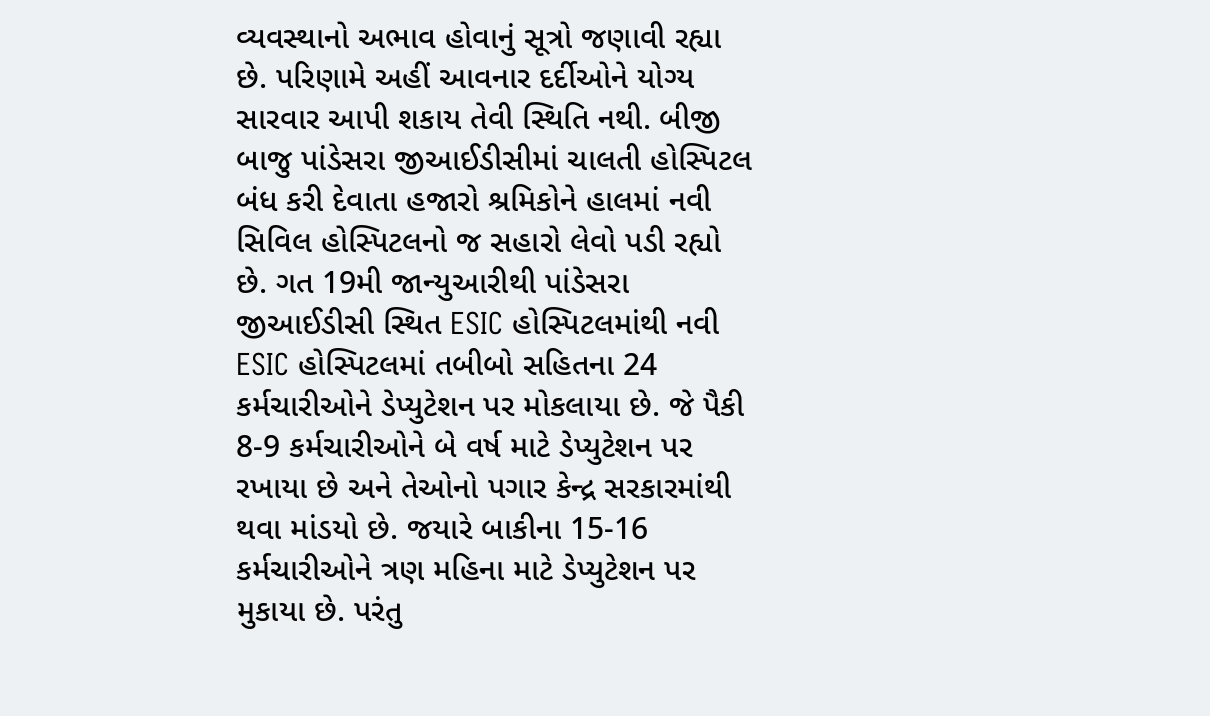વ્યવસ્થાનો અભાવ હોવાનું સૂત્રો જણાવી રહ્યા છે. પરિણામે અહીં આવનાર દર્દીઓને યોગ્ય સારવાર આપી શકાય તેવી સ્થિતિ નથી. બીજી બાજુ પાંડેસરા જીઆઈડીસીમાં ચાલતી હોસ્પિટલ બંધ કરી દેવાતા હજારો શ્રમિકોને હાલમાં નવી સિવિલ હોસ્પિટલનો જ સહારો લેવો પડી રહ્યો છે. ગત 19મી જાન્યુઆરીથી પાંડેસરા જીઆઈડીસી સ્થિત ESIC હોસ્પિટલમાંથી નવી ESIC હોસ્પિટલમાં તબીબો સહિતના 24 કર્મચારીઓને ડેપ્યુટેશન પર મોકલાયા છે. જે પૈકી 8-9 કર્મચારીઓને બે વર્ષ માટે ડેપ્યુટેશન પર રખાયા છે અને તેઓનો પગાર કેન્દ્ર સરકારમાંથી થવા માંડયો છે. જયારે બાકીના 15-16 કર્મચારીઓને ત્રણ મહિના માટે ડેપ્યુટેશન પર મુકાયા છે. પરંતુ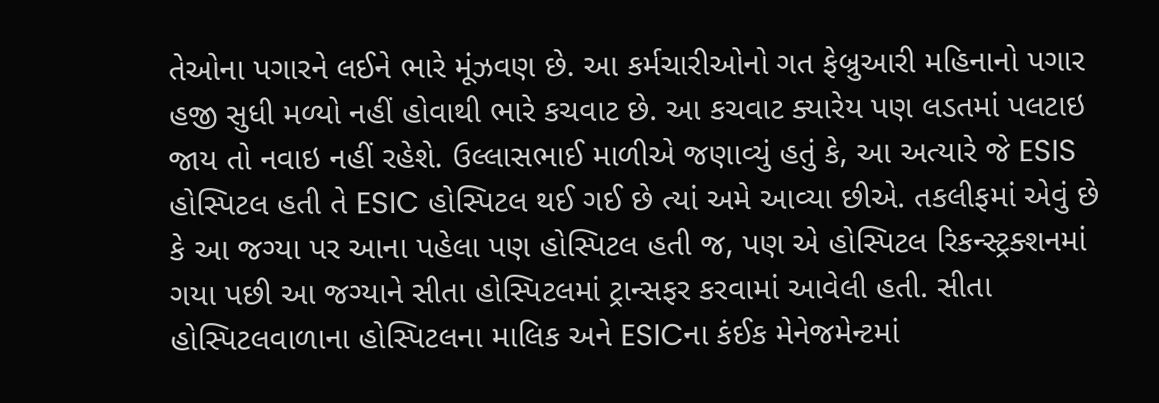તેઓના પગારને લઈને ભારે મૂંઝવણ છે. આ કર્મચારીઓનો ગત ફેબ્રુઆરી મહિનાનો પગાર હજી સુધી મળ્યો નહીં હોવાથી ભારે કચવાટ છે. આ કચવાટ ક્યારેય પણ લડતમાં પલટાઇ જાય તો નવાઇ નહીં રહેશે. ઉલ્લાસભાઈ માળીએ જણાવ્યું હતું કે, આ અત્યારે જે ESIS હોસ્પિટલ હતી તે ESIC હોસ્પિટલ થઈ ગઈ છે ત્યાં અમે આવ્યા છીએ. તકલીફમાં એવું છે કે આ જગ્યા પર આના પહેલા પણ હોસ્પિટલ હતી જ, પણ એ હોસ્પિટલ રિકન્સ્ટ્રક્શનમાં ગયા પછી આ જગ્યાને સીતા હોસ્પિટલમાં ટ્રાન્સફર કરવામાં આવેલી હતી. સીતા હોસ્પિટલવાળાના હોસ્પિટલના માલિક અને ESICના કંઈક મેનેજમેન્ટમાં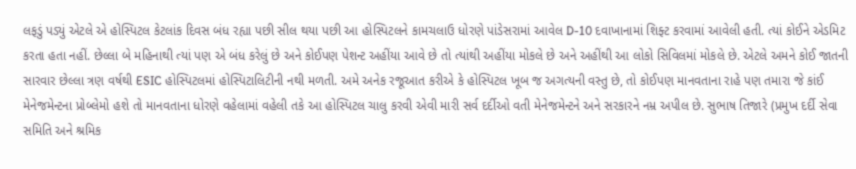લફડું પડ્યું એટલે એ હોસ્પિટલ કેટલાંક દિવસ બંધ રહ્યા પછી સીલ થયા પછી આ હોસ્પિટલને કામચલાઉ ધોરણે પાંડેસરામાં આવેલ D-10 દવાખાનામાં શિફ્ટ કરવામાં આવેલી હતી. ત્યાં કોઈને એડમિટ કરતા હતા નહીં. છેલ્લા બે મહિનાથી ત્યાં પણ એ બંધ કરેલું છે અને કોઈપણ પેશન્ટ અહીંયા આવે છે તો ત્યાંથી અહીંયા મોકલે છે અને અહીંથી આ લોકો સિવિલમાં મોકલે છે. એટલે અમને કોઈ જાતની સારવાર છેલ્લા ત્રણ વર્ષથી ESIC હોસ્પિટલમાં હોસ્પિટાલિટીની નથી મળતી. અમે અનેક રજૂઆત કરીએ કે હોસ્પિટલ ખૂબ જ અગત્યની વસ્તુ છે, તો કોઈપણ માનવતાના રાહે પણ તમારા જે કાંઈ મેનેજમેન્ટના પ્રોબ્લેમો હશે તો માનવતાના ધોરણે વહેલામાં વહેલી તકે આ હોસ્પિટલ ચાલુ કરવી એવી મારી સર્વ દર્દીઓ વતી મેનેજમેન્ટને અને સરકારને નમ્ર અપીલ છે. સુભાષ તિજારે (પ્રમુખ દર્દી સેવા સમિતિ અને શ્રમિક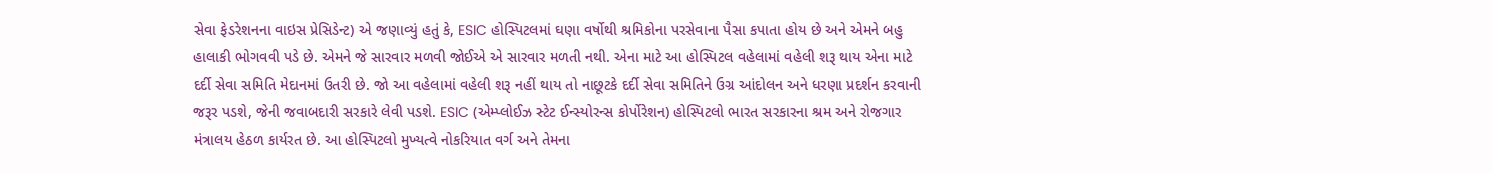સેવા ફેડરેશનના વાઇસ પ્રેસિડેન્ટ) એ જણાવ્યું હતું કે, ESIC હોસ્પિટલમાં ઘણા વર્ષોથી શ્રમિકોના પરસેવાના પૈસા કપાતા હોય છે અને એમને બહુ હાલાકી ભોગવવી પડે છે. એમને જે સારવાર મળવી જોઈએ એ સારવાર મળતી નથી. એના માટે આ હોસ્પિટલ વહેલામાં વહેલી શરૂ થાય એના માટે દર્દી સેવા સમિતિ મેદાનમાં ઉતરી છે. જો આ વહેલામાં વહેલી શરૂ નહીં થાય તો નાછૂટકે દર્દી સેવા સમિતિને ઉગ્ર આંદોલન અને ધરણા પ્રદર્શન કરવાની જરૂર પડશે, જેની જવાબદારી સરકારે લેવી પડશે. ESIC (એમ્પ્લોઈઝ સ્ટેટ ઈન્સ્યોરન્સ કોર્પોરેશન) હોસ્પિટલો ભારત સરકારના શ્રમ અને રોજગાર મંત્રાલય હેઠળ કાર્યરત છે. આ હોસ્પિટલો મુખ્યત્વે નોકરિયાત વર્ગ અને તેમના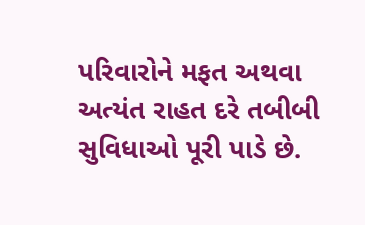પરિવારોને મફત અથવા અત્યંત રાહત દરે તબીબી સુવિધાઓ પૂરી પાડે છે.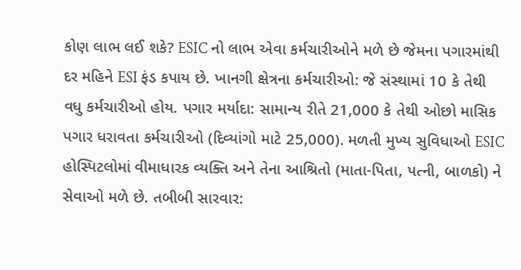કોણ લાભ લઈ શકે? ESIC નો લાભ એવા કર્મચારીઓને મળે છે જેમના પગારમાંથી દર મહિને ESI ફંડ કપાય છે. ખાનગી ક્ષેત્રના કર્મચારીઓ: જે સંસ્થામાં 10 કે તેથી વધુ કર્મચારીઓ હોય. પગાર મર્યાદા: સામાન્ય રીતે 21,000 કે તેથી ઓછો માસિક પગાર ધરાવતા કર્મચારીઓ (દિવ્યાંગો માટે 25,000). મળતી મુખ્ય સુવિધાઓ ESIC હોસ્પિટલોમાં વીમાધારક વ્યક્તિ અને તેના આશ્રિતો (માતા-પિતા, પત્ની, બાળકો) ને સેવાઓ મળે છે. તબીબી સારવાર: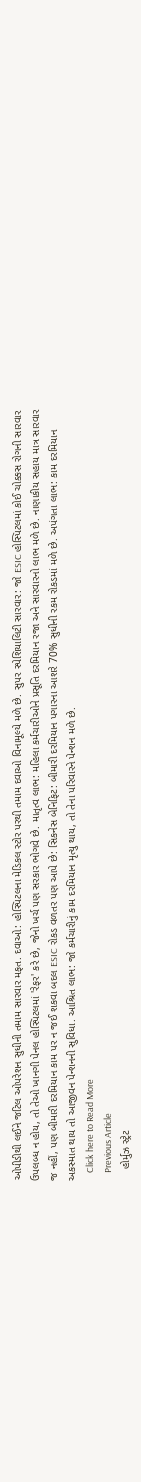ઓપીડીથી લઈને જટિલ ઓપરેશન સુધીની તમામ સારવાર મફત. દવાઓ: હોસ્પિટલના મેડિકલ સ્ટોર પરથી તમામ દવાઓ વિનામૂલ્યે મળે છે. સુપર સ્પેશિયાલિટી સારવાર: જો ESIC હોસ્પિટલમાં કોઈ ચોક્કસ રોગની સારવાર ઉપલબ્ધ ન હોય, તો તેઓ ખાનગી પેનલ હોસ્પિટલમાં 'રેફર' કરે છે, જેનો ખર્ચ પણ સરકાર ભોગવે છે. માતૃત્વ લાભ: મહિલા કર્મચારીઓને પ્રસૂતિ દરમિયાન રજા અને સારવારનો લાભ મળે છે. નાણાકીય સહાય માત્ર સારવાર જ નહીં, પણ બીમારી દરમિયાન કામ પર ન જઈ શકવા બદલ ESIC રોકડ વળતર પણ આપે છે: સિકનેસ બેનિફિટ: બીમારી દરમિયાન પગારના આશરે 70% સુધીની રકમ રોકડમાં મળે છે. અપંગતા લાભ: કામ દરમિયાન અકસ્માત થાય તો આજીવન પેન્શનની સુવિધા. આશ્રિત લાભ: જો કર્મચારીનું કામ દરમિયાન મૃત્યુ થાય, તો તેના પરિવારને પેન્શન મળે છે.
    Click here to Read More
    Previous Article
    હોર્મુઝ સ્ટ્રેટ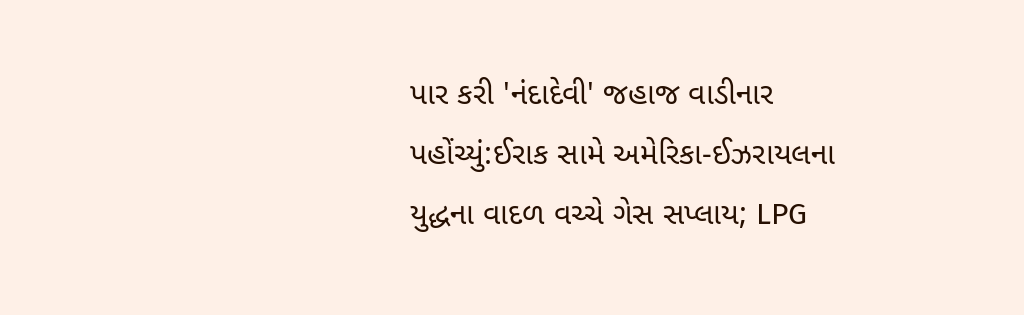પાર કરી 'નંદાદેવી' જહાજ વાડીનાર પહોંચ્યું:ઈરાક સામે અમેરિકા-ઈઝરાયલના યુદ્ધના વાદળ વચ્ચે ગેસ સપ્લાય; LPG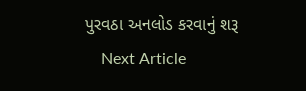પુરવઠા અનલોડ કરવાનું શરૂ
    Next Article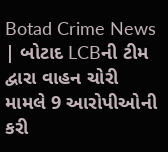Botad Crime News | બોટાદ LCBની ટીમ દ્વારા વાહન ચોરી મામલે 9 આરોપીઓની કરી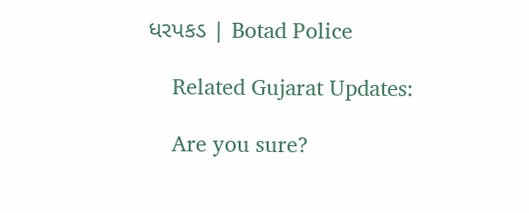ધરપકડ | Botad Police

    Related Gujarat Updates:

    Are you sure?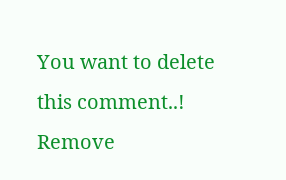You want to delete this comment..! Remove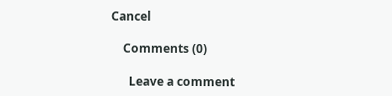Cancel

    Comments (0)

      Leave a comment